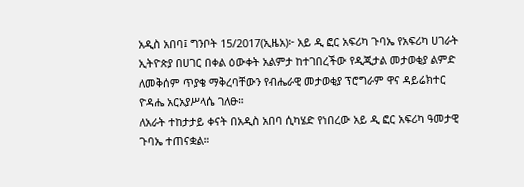አዲስ አበባ፤ ግንቦት 15/2017(ኢዜአ)፦ አይ ዲ ፎር አፍሪካ ጉባኤ የአፍሪካ ሀገራት ኢትዮጵያ በሀገር በቀል ዕውቀት አልምታ ከተገበረችው የዲጂታል መታወቂያ ልምድ ለመቅሰም ጥያቄ ማቅረባቸውን የብሔራዊ መታወቂያ ፕሮግራም ዋና ዳይሬክተር ዮዳሔ አርአያሥላሴ ገለፁ።
ለአራት ተከታታይ ቀናት በአዲስ አበባ ሲካሄድ የነበረው አይ ዲ ፎር አፍሪካ ዓመታዊ ጉባኤ ተጠናቋል።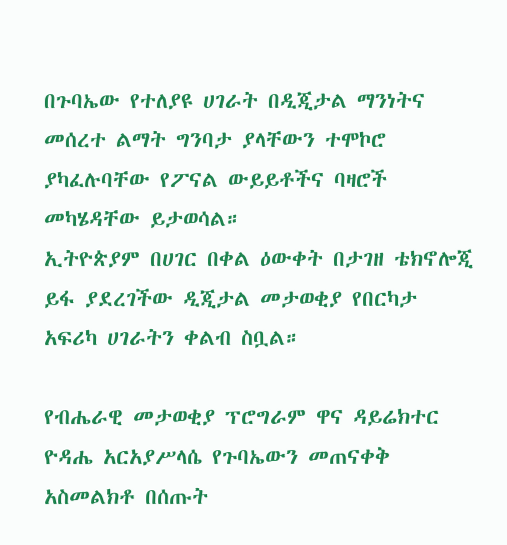በጉባኤው የተለያዩ ሀገራት በዲጂታል ማንነትና መሰረተ ልማት ግንባታ ያላቸውን ተሞኮሮ ያካፈሉባቸው የፖናል ውይይቶችና ባዛሮች መካሄዳቸው ይታወሳል።
ኢትዮጵያም በሀገር በቀል ዕውቀት በታገዘ ቴክኖሎጂ ይፋ ያደረገችው ዲጂታል መታወቂያ የበርካታ አፍሪካ ሀገራትን ቀልብ ስቧል።

የብሔራዊ መታወቂያ ፕሮግራም ዋና ዳይሬክተር ዮዳሔ አርአያሥላሴ የጉባኤውን መጠናቀቅ አስመልክቶ በሰጡት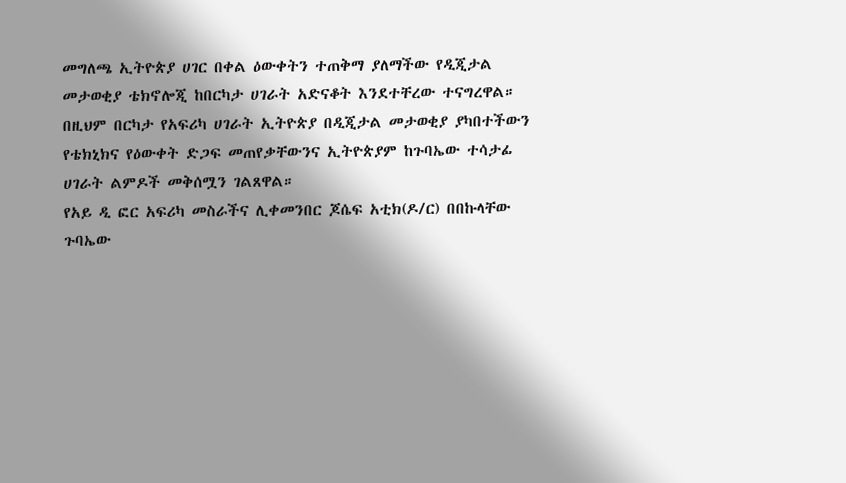መግለጫ ኢትዮጵያ ሀገር በቀል ዕውቀትን ተጠቅማ ያለማችው የዲጂታል መታወቂያ ቴክኖሎጂ ከበርካታ ሀገራት አድናቆት እንደተቸረው ተናግረዋል።
በዚህም በርካታ የአፍሪካ ሀገራት ኢትዮጵያ በዲጂታል መታወቂያ ያካበተችውን የቴክኒክና የዕውቀት ድጋፍ መጠየቃቸውንና ኢትዮጵያም ከጉባኤው ተሳታፊ ሀገራት ልምዶች መቅሰሟን ገልጸዋል።
የአይ ዲ ፎር አፍሪካ መስራችና ሊቀመንበር ጆሴፍ አቲክ(ዶ/ር) በበኩላቸው ጉባኤው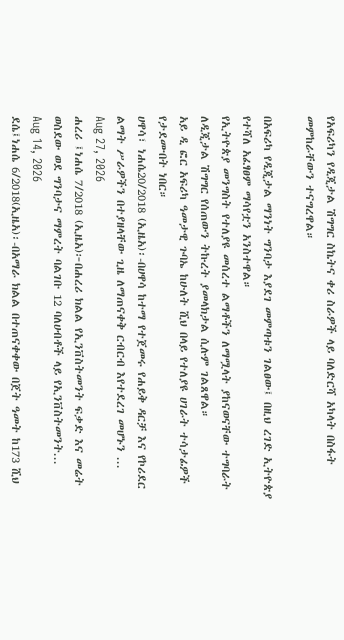የአፍሪካን የዲጂታል ሽግግር ስኬትና ቀሪ ስራዎች ላይ ባለድርሻ አካላት በስፋት መምከራቸውን ተናግረዋል።

በአፍሪካ የዲጂታል ማንነት ግንባታ እያደገ መምጣቱን ገልፀው፤ በዚህ ረገድ ኢትዮጵያ የተሻለ አፈፃፀም ማሳየቷን አንስተዋል።
የኢትዮጵያ መንግስት የተለያዩ መሰረተ ልማቶችን ለማሟላት ያከናወናቸው ተግባራት ለዲጂታል ሽግግር የሰጠውን ትኩረት ያመላክታል ሲሉም ገልጸዋል።
አይ ዲ ፎር አፍሪካ ዓመታዊ ጉባኤ ከሁለት ሺህ በላይ የተለያዩ ሀገራት ተሳታፊዎች የታደሙበት ነበር።
ሀዋሳ፣ ነሐሴ20/2018 (ኢዜአ)፡-በሀዋሳ ከተማ የተጀመሩ የሐይቅ ዳርቻ እና የኮሪደር ልማት ሥራዎችን በተያዘላቸው ጊዜ ለማጠናቀቅ ርብርብ እየተደረገ መሆኑን ...
Aug 27, 2026
ሐረሪ ፤ነሐሴ 7/2018 (ኢዜአ)፦በሐረሪ ክልል የኢንቨስትመንት ፍቃድ እና መሬት ወስደው ወደ ግንባታና ማምረት ባልገቡ 12 ባለሀብቶች ላይ የኢንቨስትመንት...
Aug 14, 2026
ደሴ፤ነሐሴ 6/2018(ኢዜአ)፡-በአማራ ክልል በተጠናቀቀው በጀት ዓመት ከ173 ሺህ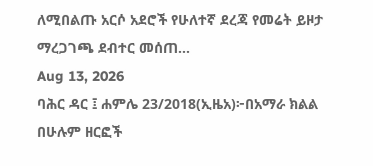ለሚበልጡ አርሶ አደሮች የሁለተኛ ደረጃ የመሬት ይዞታ ማረጋገጫ ደብተር መሰጠ...
Aug 13, 2026
ባሕር ዳር ፤ ሐምሌ 23/2018(ኢዜአ)፦በአማራ ክልል በሁሉም ዘርፎች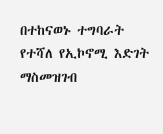በተከናወኑ ተግባራት የተሻለ የኢኮኖሚ እድገት ማስመዝገብ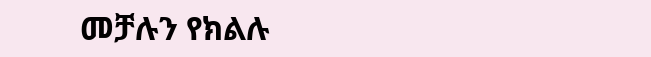መቻሉን የክልሉ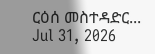ርዕሰ መስተዳድር...
Jul 31, 2026